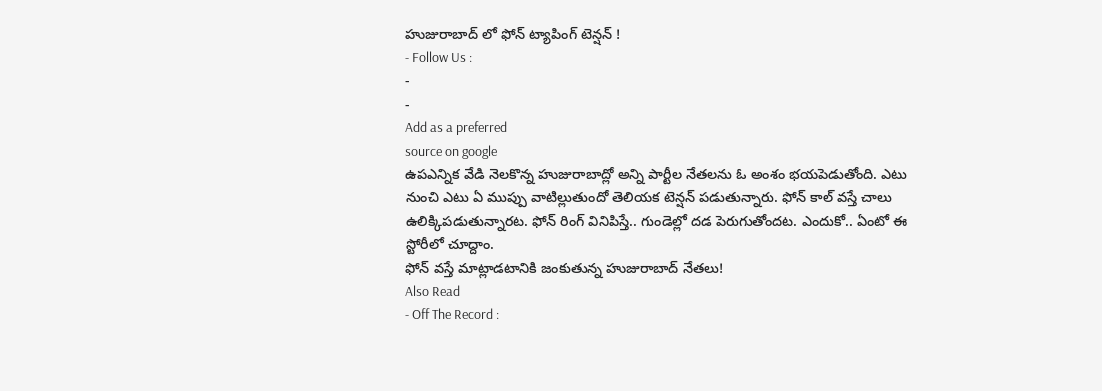హుజురాబాద్ లో ఫోన్ ట్యాపింగ్ టెన్షన్ !
- Follow Us :
-
-
Add as a preferred
source on google
ఉపఎన్నిక వేడి నెలకొన్న హుజురాబాద్లో అన్ని పార్టీల నేతలను ఓ అంశం భయపెడుతోంది. ఎటు నుంచి ఎటు ఏ ముప్పు వాటిల్లుతుందో తెలియక టెన్షన్ పడుతున్నారు. ఫోన్ కాల్ వస్తే చాలు ఉలిక్కిపడుతున్నారట. ఫోన్ రింగ్ వినిపిస్తే.. గుండెల్లో దడ పెరుగుతోందట. ఎందుకో.. ఏంటో ఈ స్టోరీలో చూద్దాం.
ఫోన్ వస్తే మాట్లాడటానికి జంకుతున్న హుజురాబాద్ నేతలు!
Also Read
- Off The Record :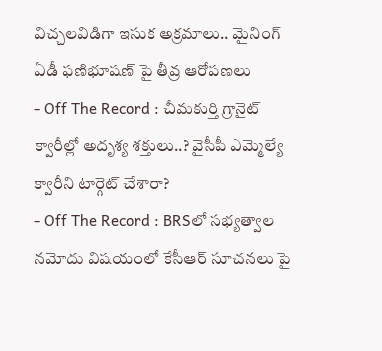విచ్చలవిడిగా ఇసుక అక్రమాలు.. మైనింగ్ ఏడీ ఫణిభూషణ్ పై తీవ్ర ఆరోపణలు
- Off The Record : చీమకుర్తి గ్రానైట్ క్వారీల్లో అదృశ్య శక్తులు..? వైసీపీ ఎమ్మెల్యే క్వారీని టార్గెట్ చేశారా?
- Off The Record : BRSలో సభ్యత్వాల నమోదు విషయంలో కేసీఆర్ సూచనలు పై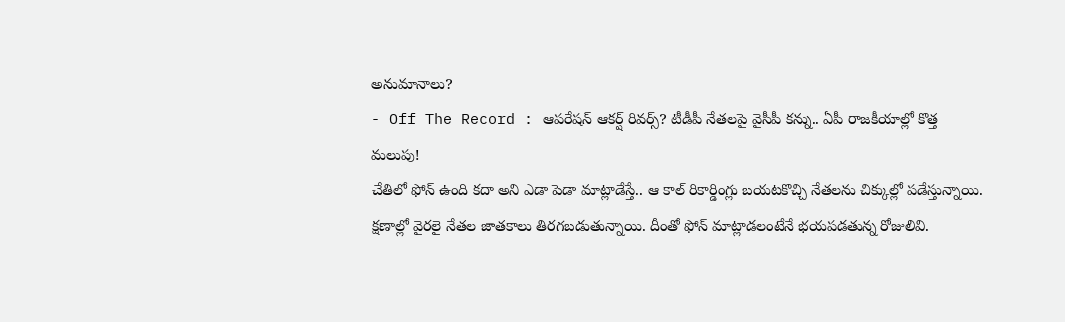అనుమానాలు?
- Off The Record : ఆపరేషన్ ఆకర్ష్ రివర్స్? టీడీపీ నేతలపై వైసీపీ కన్ను.. ఏపీ రాజకీయాల్లో కొత్త మలుపు!
చేతిలో ఫోన్ ఉంది కదా అని ఎడా పెడా మాట్లాడేస్తే.. ఆ కాల్ రికార్డింగ్లు బయటకొచ్చి నేతలను చిక్కుల్లో పడేస్తున్నాయి. క్షణాల్లో వైరలై నేతల జాతకాలు తిరగబడుతున్నాయి. దీంతో ఫోన్ మాట్లాడలంటేనే భయపడతున్న రోజులివి.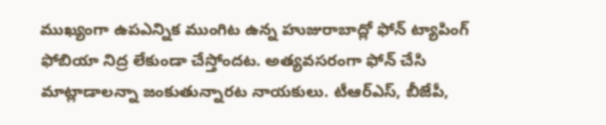ముఖ్యంగా ఉపఎన్నిక ముంగిట ఉన్న హుజురాబాద్లో ఫోన్ ట్యాపింగ్ ఫోబియా నిద్ర లేకుండా చేస్తోందట. అత్యవసరంగా ఫోన్ చేసి మాట్లాడాలన్నా జంకుతున్నారట నాయకులు. టీఆర్ఎస్, బీజేపీ,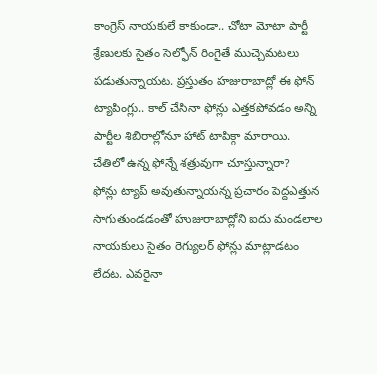కాంగ్రెస్ నాయకులే కాకుండా.. చోటా మోటా పార్టీ శ్రేణులకు సైతం సెల్ఫోన్ రింగైతే ముచ్చెమటలు పడుతున్నాయట. ప్రస్తుతం హజురాబాద్లో ఈ ఫోన్ ట్యాపింగ్లు.. కాల్ చేసినా ఫోన్లు ఎత్తకపోవడం అన్ని పార్టీల శిబిరాల్లోనూ హాట్ టాపిక్గా మారాయి.
చేతిలో ఉన్న ఫోన్నే శత్రువుగా చూస్తున్నారా?
ఫోన్లు ట్యాప్ అవుతున్నాయన్న ప్రచారం పెద్దఎత్తున సాగుతుండడంతో హుజురాబాద్లోని ఐదు మండలాల నాయకులు సైతం రెగ్యులర్ ఫోన్లు మాట్లాడటం లేదట. ఎవరైనా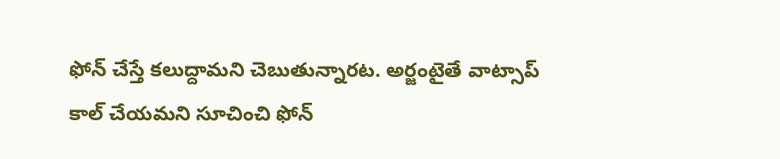ఫోన్ చేస్తే కలుద్దామని చెబుతున్నారట. అర్జంటైతే వాట్సాప్ కాల్ చేయమని సూచించి ఫోన్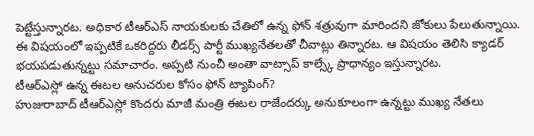పెట్టేస్తున్నారట. అధికార టీఆర్ఎస్ నాయకులకు చేతిలో ఉన్న ఫోన్ శత్రువుగా మారిందని జోకులు పేలుతున్నాయి. ఈ విషయంలో ఇప్పటికే ఒకరిద్దరు లీడర్స్ పార్టీ ముఖ్యనేతలతో చీవాట్లు తిన్నారట. ఆ విషయం తెలిసి క్యాడర్ భయపడుతున్నట్టు సమాచారం. అప్పటి నుంచీ అంతా వాట్సాప్ కాల్స్కే ప్రాధాన్యం ఇస్తున్నారట.
టీఆర్ఎస్లో ఉన్న ఈటల అనుచరుల కోసం ఫోన్ ట్యాపింగ్?
హుజురాబాద్ టీఆర్ఎస్లో కొందరు మాజీ మంత్రి ఈటల రాజేందర్కు అనుకూలంగా ఉన్నట్టు ముఖ్య నేతలు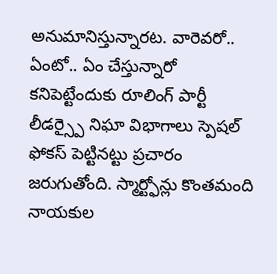అనుమానిస్తున్నారట. వారెవరో.. ఏంటో.. ఏం చేస్తున్నారో కనిపెట్టేందుకు రూలింగ్ పార్టీ లీడర్స్పై నిఘా విభాగాలు స్పెషల్ ఫోకస్ పెట్టినట్టు ప్రచారం జరుగుతోంది. స్మార్ట్ఫోన్లు కొంతమంది నాయకుల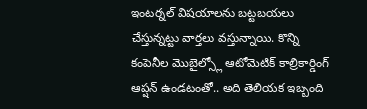ఇంటర్నల్ విషయాలను బట్టబయలు చేస్తున్నట్టు వార్తలు వస్తున్నాయి. కొన్ని కంపెనీల మొబైల్స్లో ఆటోమెటిక్ కాల్రికార్డింగ్ ఆప్షన్ ఉండటంతో.. అది తెలియక ఇబ్బంది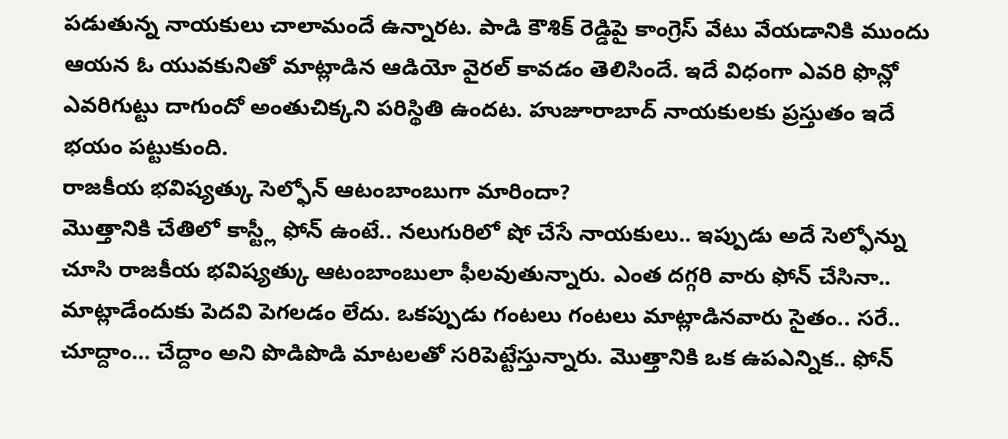పడుతున్న నాయకులు చాలామందే ఉన్నారట. పాడి కౌశిక్ రెడ్డిపై కాంగ్రెస్ వేటు వేయడానికి ముందు ఆయన ఓ యువకునితో మాట్లాడిన ఆడియో వైరల్ కావడం తెలిసిందే. ఇదే విధంగా ఎవరి ఫొన్లో ఎవరిగుట్టు దాగుందో అంతుచిక్కని పరిస్థితి ఉందట. హుజూరాబాద్ నాయకులకు ప్రస్తుతం ఇదే భయం పట్టుకుంది.
రాజకీయ భవిష్యత్కు సెల్ఫోన్ ఆటంబాంబుగా మారిందా?
మొత్తానికి చేతిలో కాస్ట్లీ ఫోన్ ఉంటే.. నలుగురిలో షో చేసే నాయకులు.. ఇప్పుడు అదే సెల్ఫోన్ను చూసి రాజకీయ భవిష్యత్కు ఆటంబాంబులా ఫీలవుతున్నారు. ఎంత దగ్గరి వారు ఫోన్ చేసినా.. మాట్లాడేందుకు పెదవి పెగలడం లేదు. ఒకప్పుడు గంటలు గంటలు మాట్లాడినవారు సైతం.. సరే.. చూద్దాం… చేద్దాం అని పొడిపొడి మాటలతో సరిపెట్టేస్తున్నారు. మొత్తానికి ఒక ఉపఎన్నిక.. ఫోన్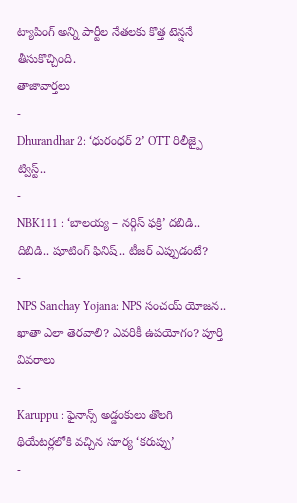ట్యాపింగ్ అన్ని పార్టీల నేతలకు కొత్త టెన్షనే తీసుకొచ్చింది.
తాజావార్తలు
-
Dhurandhar 2: ‘ధురంధర్ 2’ OTT రిలీజ్పై ట్విస్ట్..
-
NBK111 : ‘బాలయ్య – నర్గిస్ ఫక్రి’ దబిడి.. దిబిడి.. షూటింగ్ ఫినిష్.. టీజర్ ఎప్పుడంటే?
-
NPS Sanchay Yojana: NPS సంచయ్ యోజన.. ఖాతా ఎలా తెరవాలి? ఎవరికీ ఉపయోగం? పూర్తి వివరాలు
-
Karuppu : ఫైనాన్స్ అడ్డంకులు తొలగి థియేటర్లలోకి వచ్చిన సూర్య ‘కరుప్పు’
-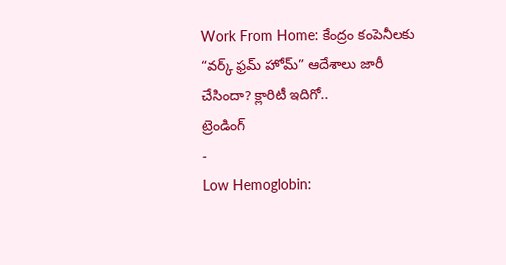Work From Home: కేంద్రం కంపెనీలకు “వర్క్ ఫ్రమ్ హోమ్” ఆదేశాలు జారీ చేసిందా? క్లారిటీ ఇదిగో..
ట్రెండింగ్
-
Low Hemoglobin: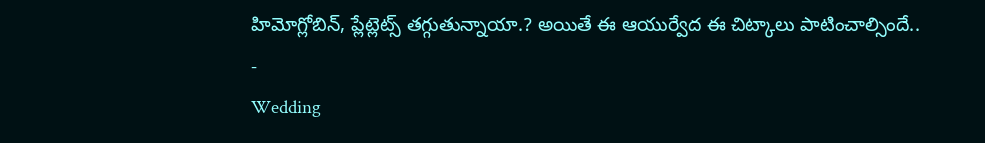హిమోగ్లోబిన్, ప్లేట్లెట్స్ తగ్గుతున్నాయా.? అయితే ఈ ఆయుర్వేద ఈ చిట్కాలు పాటించాల్సిందే..
-
Wedding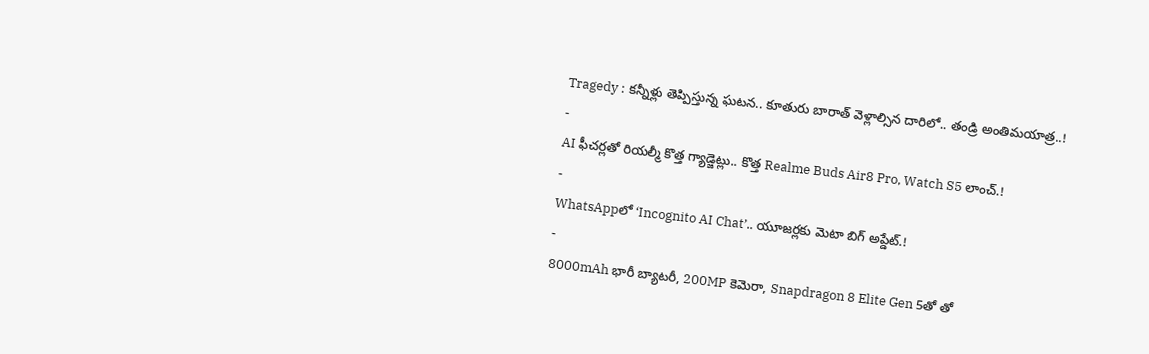Tragedy : కన్నీళ్లు తెప్పిస్తున్న ఘటన.. కూతురు బారాత్ వెళ్లాల్సిన దారిలో.. తండ్రి అంతిమయాత్ర..!
-
AI ఫీచర్లతో రియల్మీ కొత్త గ్యాడ్జెట్లు.. కొత్త Realme Buds Air8 Pro, Watch S5 లాంచ్.!
-
WhatsAppలో ‘Incognito AI Chat’.. యూజర్లకు మెటా బిగ్ అప్డేట్.!
-
8000mAh భారీ బ్యాటరీ, 200MP కెమెరా, Snapdragon 8 Elite Gen 5తో తో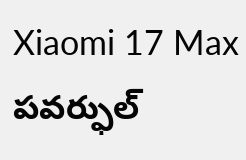Xiaomi 17 Max పవర్ఫుల్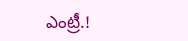ఎంట్రీ.!